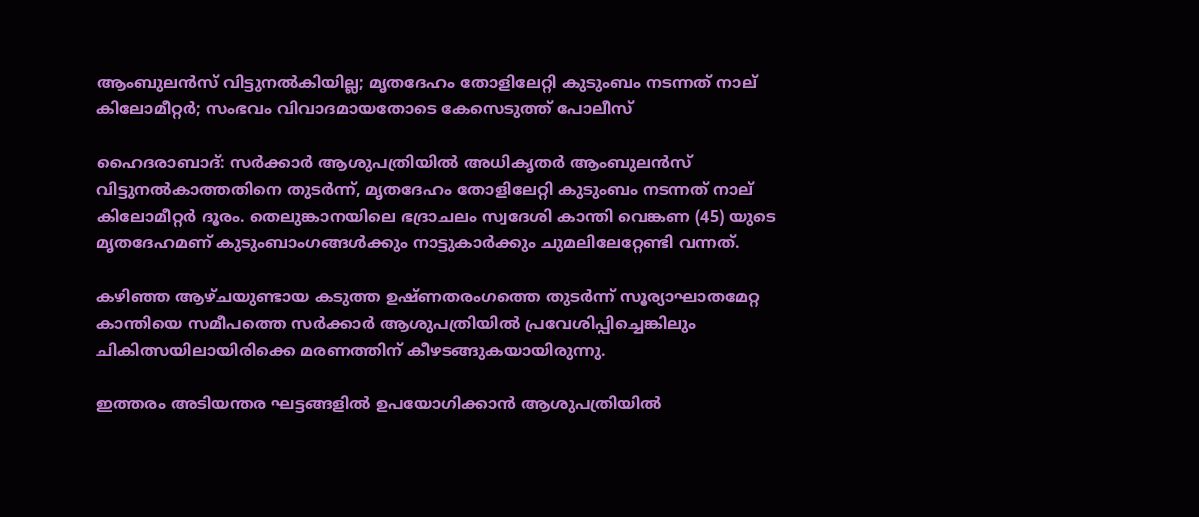ആംബുലൻസ് വിട്ടുനൽകിയില്ല; മൃതദേഹം തോളിലേറ്റി കുടുംബം നടന്നത് നാല് കിലോമീറ്റർ; സംഭവം വിവാദമായതോടെ കേസെടുത്ത് പോലീസ്

ഹൈദരാബാദ്: സർക്കാർ ആശുപത്രിയിൽ അധികൃതർ ആംബുലൻസ് വിട്ടുനൽകാത്തതിനെ തുടർന്ന്, മൃതദേഹം തോളിലേറ്റി കുടുംബം നടന്നത് നാല് കിലോമീറ്റർ ദൂരം. തെലുങ്കാനയിലെ ഭദ്രാചലം സ്വദേശി കാന്തി വെങ്കണ (45) യുടെ മൃതദേഹമണ് കുടുംബാംഗങ്ങൾക്കും നാട്ടുകാർക്കും ചുമലിലേറ്റേണ്ടി വന്നത്.

കഴിഞ്ഞ ആഴ്ചയുണ്ടായ കടുത്ത ഉഷ്ണതരംഗത്തെ തുടർന്ന് സൂര്യാഘാതമേറ്റ കാന്തിയെ സമീപത്തെ സർക്കാർ ആശുപത്രിയിൽ പ്രവേശിപ്പിച്ചെങ്കിലും ചികിത്സയിലായിരിക്കെ മരണത്തിന് കീഴടങ്ങുകയായിരുന്നു.

ഇത്തരം അടിയന്തര ഘട്ടങ്ങളിൽ ഉപയോഗിക്കാൻ ആശുപത്രിയിൽ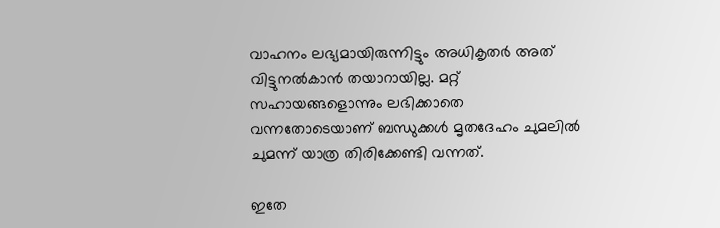വാഹനം ലഭ്യമായിരുന്നിട്ടും അധികൃതർ അത് വിട്ടുനൽകാൻ തയാറായില്ല. മറ്റ് സഹായങ്ങളൊന്നും ലഭിക്കാതെ വന്നതോടെയാണ് ബന്ധുക്കൾ മൃതദേഹം ചുമലിൽ ചുമന്ന് യാത്ര തിരിക്കേണ്ടി വന്നത്.

ഇതേ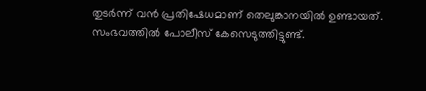തുടർന്ന് വൻ പ്രതിഷേധമാണ് തെലുങ്കാനയിൽ ഉണ്ടായത്. സംഭവത്തിൽ പോലീസ് കേസെടുത്തിട്ടുണ്ട്.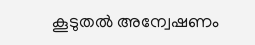കൂടുതൽ അന്വേഷണം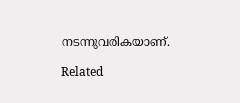നടന്നുവരികയാണ്.

Related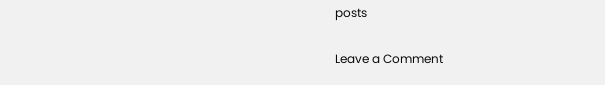posts

Leave a Comment